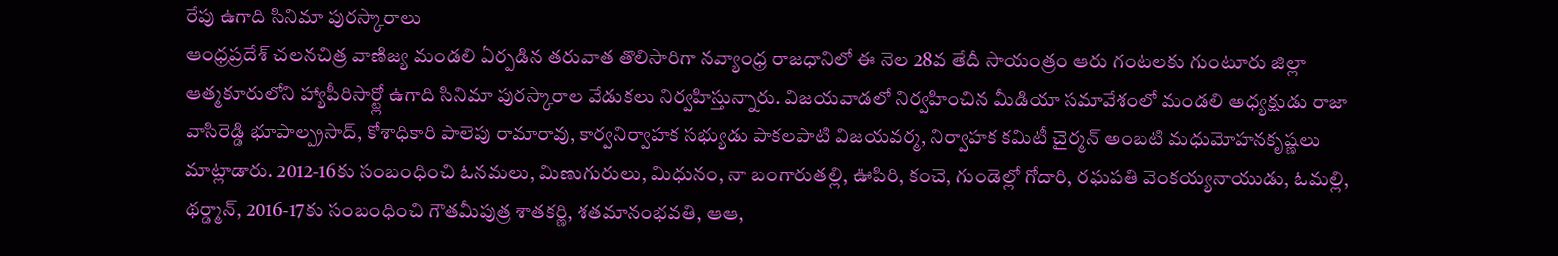రేపు ఉగాది సినిమా పురస్కారాలు
ఆంధ్రప్రదేశ్ చలనచిత్ర వాణిజ్య మండలి ఏర్పడిన తరువాత తొలిసారిగా నవ్యాంధ్ర రాజధానిలో ఈ నెల 28వ తేదీ సాయంత్రం ఆరు గంటలకు గుంటూరు జిల్లా ఆత్మకూరులోని హ్యాపీరిసార్ట్లో ఉగాది సినిమా పురస్కారాల వేడుకలు నిర్వహిస్తున్నారు. విజయవాడలో నిర్వహించిన మీడియా సమావేశంలో మండలి అధ్యక్షుడు రాజా వాసిరెడ్డి భూపాల్ప్రసాద్, కోశాధికారి పాలెపు రామారావు, కార్వనిర్వాహక సభ్యుడు పాకలపాటి విజయవర్మ, నిర్వాహక కమిటీ చైర్మన్ అంబటి మధుమోహనకృష్ణలు మాట్లాడారు. 2012-16కు సంబంధించి ఓనమలు, మిణుగురులు, మిధునం, నా బంగారుతల్లి, ఊపిరి, కంచె, గుండెల్లో గోదారి, రఘపతి వెంకయ్యనాయుడు, ఓమల్లి, థర్డ్మాన్, 2016-17కు సంబంధించి గౌతమీపుత్ర శాతకర్ణి, శతమానంభవతి, ఆఆ,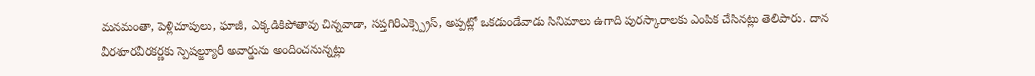మనమంతా, పెళ్లిచూపులు, ఘాజీ, ఎక్కడికిపోతావు చిన్నవాడా, సప్తగిరిఎక్స్ప్రెస్, అప్పట్లో ఒకడుండేవాడు సినిమాలు ఉగాది పురస్కారాలకు ఎంపిక చేసినట్లు తెలిపారు. దాన వీరశూరవీరకర్ణకు స్పెషల్జ్యూరీ అవార్డును అందించనున్నట్లు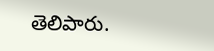తెలిపారు.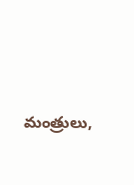మంత్రులు,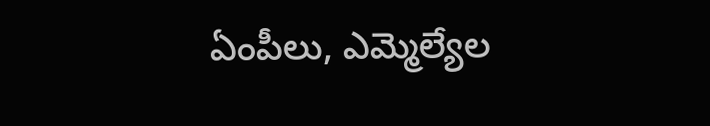ఏంపీలు, ఎమ్మెల్యేల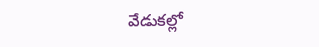వేడుకల్లో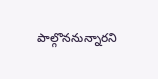పాల్గొననున్నారని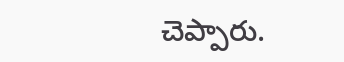చెప్పారు.